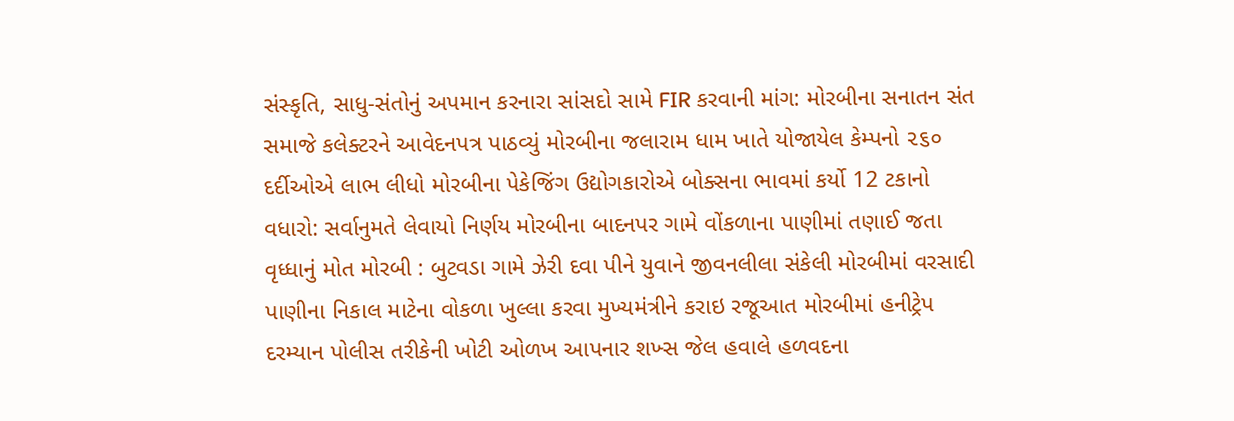સંસ્કૃતિ, સાધુ-સંતોનું અપમાન કરનારા સાંસદો સામે FIR કરવાની માંગ: મોરબીના સનાતન સંત સમાજે કલેક્ટરને આવેદનપત્ર પાઠવ્યું મોરબીના જલારામ ધામ ખાતે યોજાયેલ કેમ્પનો ૨૬૦ દર્દીઓએ લાભ લીધો મોરબીના પેકેજિંગ ઉદ્યોગકારોએ બોક્સના ભાવમાં કર્યો 12 ટકાનો વધારો: સર્વાનુમતે લેવાયો નિર્ણય મોરબીના બાદનપર ગામે વોંકળાના પાણીમાં તણાઈ જતા વૃધ્ધાનું મોત મોરબી : બુટવડા ગામે ઝેરી દવા પીને યુવાને જીવનલીલા સંકેલી મોરબીમાં વરસાદી પાણીના નિકાલ માટેના વોકળા ખુલ્લા કરવા મુખ્યમંત્રીને કરાઇ રજૂઆત મોરબીમાં હનીટ્રેપ દરમ્યાન પોલીસ તરીકેની ખોટી ઓળખ આપનાર શખ્સ જેલ હવાલે હળવદના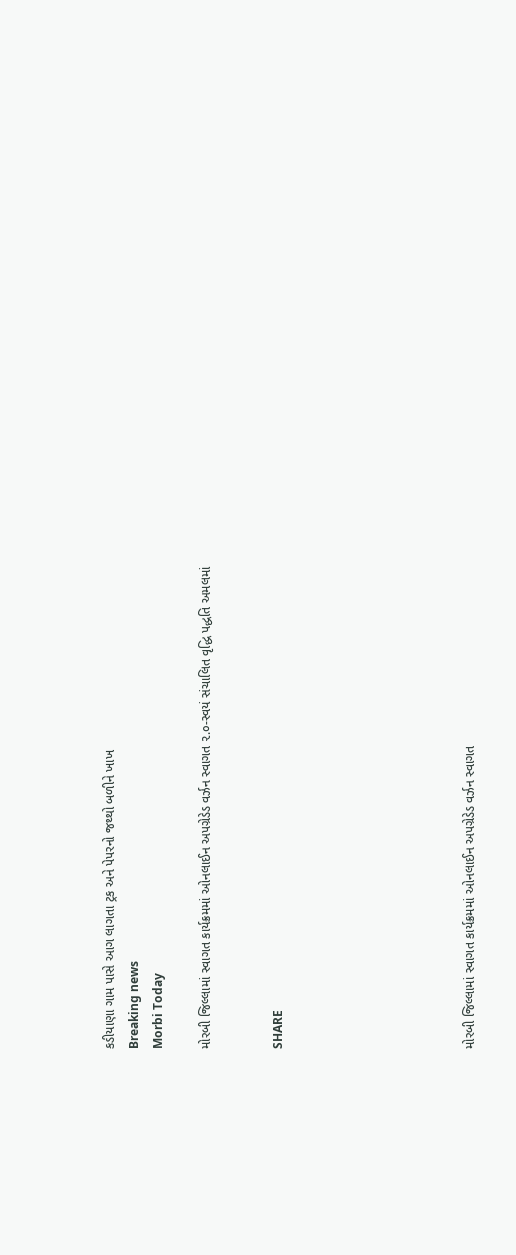કડીયાણા ગામ પાસે આગ લાગતા ટ્રક અને પેપરનો જથ્થો બળીને ખાખ
Breaking news
Morbi Today

મોરબી જિલ્લામાં સ્વાગત કાર્યક્રમમાં ઓનલાઈન અપગ્રેડેડ વર્ઝન સ્વાગત ૨.૦-સ્વયં સંચાલિત વૃદ્ધિ પદ્ધતિ અમલમાં


SHARE







મોરબી જિલ્લામાં સ્વાગત કાર્યક્રમમાં ઓનલાઈન અપગ્રેડેડ વર્ઝન સ્વાગત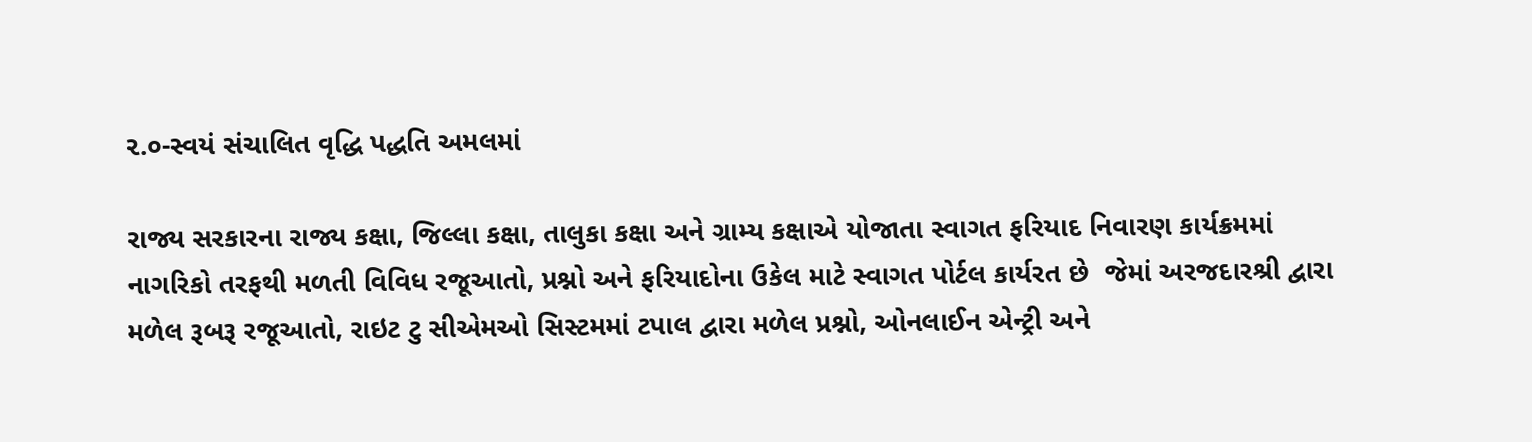૨.૦-સ્વયં સંચાલિત વૃદ્ધિ પદ્ધતિ અમલમાં

રાજ્ય સરકારના રાજ્ય કક્ષા, જિલ્લા કક્ષા, તાલુકા કક્ષા અને ગ્રામ્ય કક્ષાએ યોજાતા સ્વાગત ફરિયાદ નિવારણ કાર્યક્રમમાં નાગરિકો તરફથી મળતી વિવિધ રજૂઆતો, પ્રશ્નો અને ફરિયાદોના ઉકેલ માટે સ્વાગત પોર્ટલ કાર્યરત છે  જેમાં અરજદારશ્રી દ્વારા મળેલ રૂબરૂ રજૂઆતો, રાઇટ ટુ સીએમઓ સિસ્ટમમાં ટપાલ દ્વારા મળેલ પ્રશ્નો, ઓનલાઈન એન્ટ્રી અને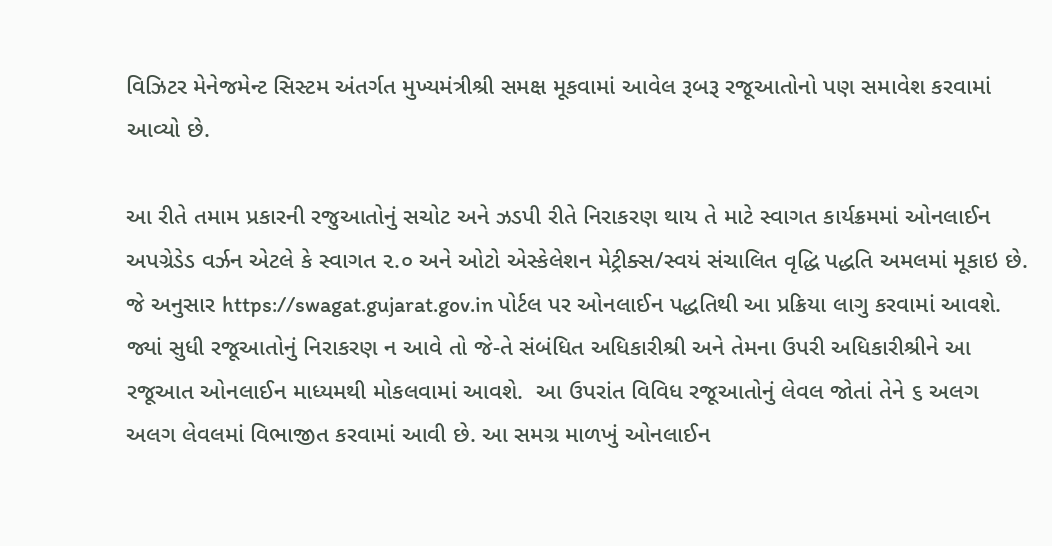વિઝિટર મેનેજમેન્ટ સિસ્ટમ અંતર્ગત મુખ્યમંત્રીશ્રી સમક્ષ મૂકવામાં આવેલ રૂબરૂ રજૂઆતોનો પણ સમાવેશ કરવામાં આવ્યો છે.

આ રીતે તમામ પ્રકારની રજુઆતોનું સચોટ અને ઝડપી રીતે નિરાકરણ થાય તે માટે સ્વાગત કાર્યક્રમમાં ઓનલાઈન અપગ્રેડેડ વર્ઝન એટલે કે સ્વાગત ૨.૦ અને ઓટો એસ્કેલેશન મેટ્રીક્સ/સ્વયં સંચાલિત વૃદ્ધિ પદ્ધતિ અમલમાં મૂકાઇ છે. જે અનુસાર https://swagat.gujarat.gov.in પોર્ટલ પર ઓનલાઈન પદ્ધતિથી આ પ્રક્રિયા લાગુ કરવામાં આવશે. જ્યાં સુધી રજૂઆતોનું નિરાકરણ ન આવે તો જે-તે સંબંધિત અધિકારીશ્રી અને તેમના ઉપરી અધિકારીશ્રીને આ રજૂઆત ઓનલાઈન માધ્યમથી મોકલવામાં આવશે.  આ ઉપરાંત વિવિધ રજૂઆતોનું લેવલ જોતાં તેને ૬ અલગ અલગ લેવલમાં વિભાજીત કરવામાં આવી છે. આ સમગ્ર માળખું ઓનલાઈન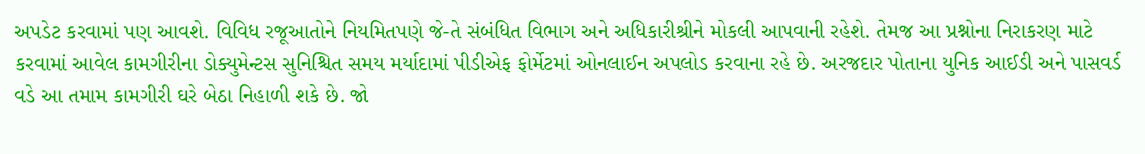અપડેટ કરવામાં પણ આવશે. વિવિધ રજૂઆતોને નિયમિતપણે જે-તે સંબંધિત વિભાગ અને અધિકારીશ્રીને મોકલી આપવાની રહેશે. તેમજ આ પ્રશ્નોના નિરાકરણ માટે કરવામાં આવેલ કામગીરીના ડોક્યુમેન્ટસ સુનિશ્ચિત સમય મર્યાદામાં પીડીએફ ફોર્મેટમાં ઓનલાઈન અપલોડ કરવાના રહે છે. અરજદાર પોતાના યુનિક આઈડી અને પાસવર્ડ વડે આ તમામ કામગીરી ઘરે બેઠા નિહાળી શકે છે. જો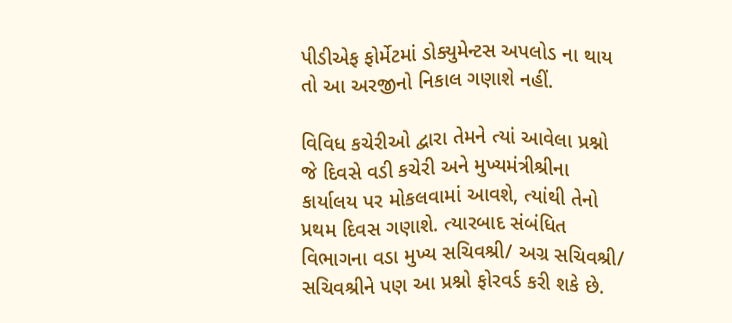પીડીએફ ફોર્મેટમાં ડોક્યુમેન્ટસ અપલોડ ના થાય તો આ અરજીનો નિકાલ ગણાશે નહીં.

વિવિધ કચેરીઓ દ્વારા તેમને ત્યાં આવેલા પ્રશ્નો જે દિવસે વડી કચેરી અને મુખ્યમંત્રીશ્રીના કાર્યાલય પર મોકલવામાં આવશે, ત્યાંથી તેનો પ્રથમ દિવસ ગણાશે. ત્યારબાદ સંબંધિત વિભાગના વડા મુખ્ય સચિવશ્રી/ અગ્ર સચિવશ્રી/ સચિવશ્રીને પણ આ પ્રશ્નો ફોરવર્ડ કરી શકે છે.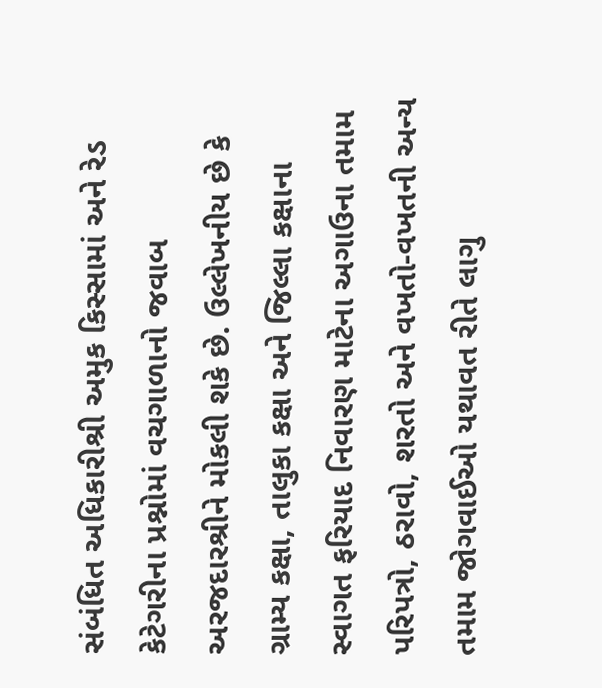સંબંધિત અધિકારીશ્રી અમુક કિસ્સામાં અને રેડ કેટેગરીના પ્રશ્નોમાં વચગાળાનો જવાબ અરજદારશ્રીને મોકલી શકે છે. ઉલ્લેખનીય છે કે ગ્રામ્ય કક્ષા, તાલુકા કક્ષા અને જિલ્લા કક્ષાના સ્વાગત ફરિયાદ નિવારણ માટેના અગાઉના તમામ પરિપત્રો, ઠરાવો, શરતો અને વખતો-વખતની અન્ય તમામ જોગવાઈઓ યથાવત રીતે લાગુ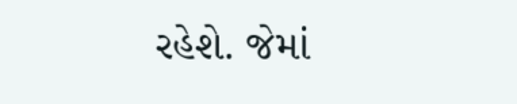રહેશે. જેમાં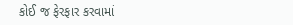કોઈ જ ફેરફાર કરવામાં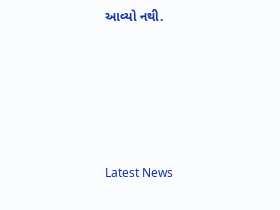આવ્યો નથી.






Latest News